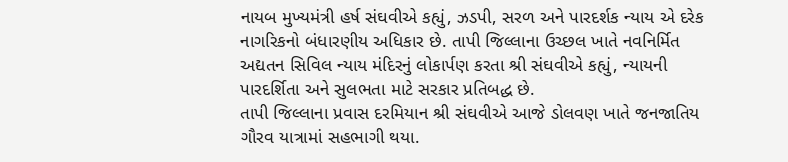નાયબ મુખ્યમંત્રી હર્ષ સંઘવીએ કહ્યું, ઝડપી, સરળ અને પારદર્શક ન્યાય એ દરેક નાગરિકનો બંધારણીય અધિકાર છે. તાપી જિલ્લાના ઉચ્છલ ખાતે નવનિર્મિત અદ્યતન સિવિલ ન્યાય મંદિરનું લોકાર્પણ કરતા શ્રી સંઘવીએ કહ્યું, ન્યાયની પારદર્શિતા અને સુલભતા માટે સરકાર પ્રતિબદ્ધ છે.
તાપી જિલ્લાના પ્રવાસ દરમિયાન શ્રી સંઘવીએ આજે ડોલવણ ખાતે જનજાતિય ગૌરવ યાત્રામાં સહભાગી થયા.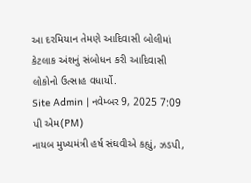આ દરમિયાન તેમણે આદિવાસી બોલીમાં કેટલાક અંશનું સંબોધન કરી આદિવાસી લોકોનો ઉત્સાહ વધાર્યો.
Site Admin | નવેમ્બર 9, 2025 7:09 પી એમ(PM)
નાયબ મુખ્યમંત્રી હર્ષ સંઘવીએ કહ્યું, ઝડપી,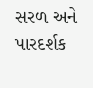સરળ અને પારદર્શક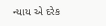ન્યાય એ દરેક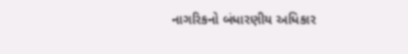નાગરિકનો બંધારણીય અધિકાર